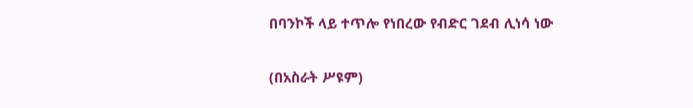በባንኮች ላይ ተጥሎ የነበረው የብድር ገደብ ሊነሳ ነው

(በአስራት ሥዩም)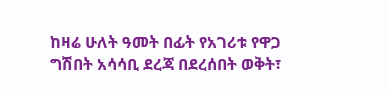ከዛሬ ሁለት ዓመት በፊት የአገሪቱ የዋጋ ግሽበት አሳሳቢ ደረጃ በደረሰበት ወቅት፣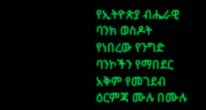የኢትዮጵያ ብሔራዊ ባንክ ወስዶት የነበረው የንግድ ባንኮችን የማበደር አቅም የመገደብ ዕርምጃ ሙሉ በሙሉ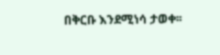በቅርቡ እንደሚነሳ ታወቀ፡፡